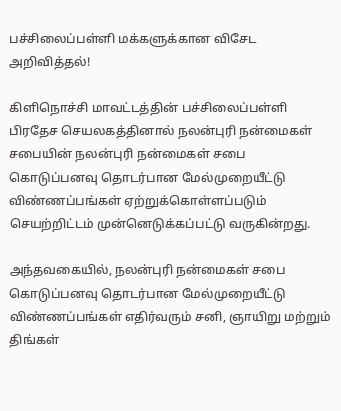பச்சிலைப்பள்ளி மக்களுக்கான விசேட அறிவித்தல்!

கிளிநொச்சி மாவட்டத்தின் பச்சிலைப்பள்ளி பிரதேச செயலகத்தினால் நலன்புரி நன்மைகள் சபையின் நலன்புரி நன்மைகள் சபை கொடுப்பனவு தொடர்பான மேல்முறையீட்டு விண்ணப்பங்கள் ஏற்றுக்கொள்ளப்படும் செயற்றிட்டம் முன்னெடுக்கப்பட்டு வருகின்றது.

அந்தவகையில், நலன்புரி நன்மைகள் சபை கொடுப்பனவு தொடர்பான மேல்முறையீட்டு விண்ணப்பங்கள் எதிர்வரும் சனி, ஞாயிறு மற்றும் திங்கள்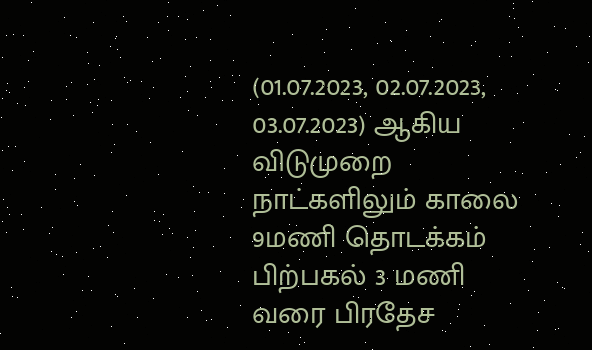(01.07.2023, 02.07.2023, 03.07.2023) ஆகிய விடுமுறை நாட்களிலும் காலை 9மணி தொடக்கம் பிற்பகல் 3 மணி வரை பிரதேச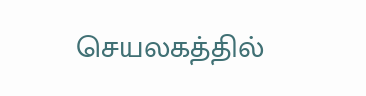செயலகத்தில்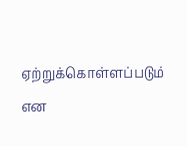ஏற்றுக்கொள்ளப்படும் என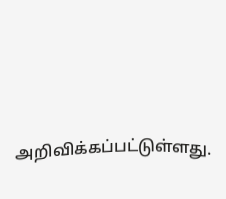அறிவிக்கப்பட்டுள்ளது.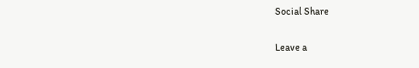Social Share

Leave a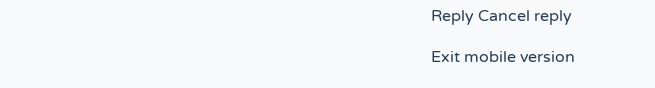Reply Cancel reply

Exit mobile version